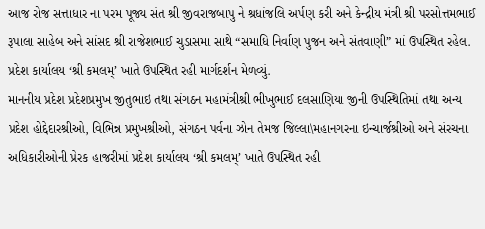આજ રોજ સત્તાધાર ના પરમ પૂજ્ય સંત શ્રી જીવરાજબાપુ ને શ્રધાંજલિ અર્પણ કરી અને કેન્દ્રીય મંત્રી શ્રી પરસોત્તમભાઈ રૂપાલા સાહેબ અને સાંસદ શ્રી રાજેશભાઈ ચુડાસમા સાથે “સમાધિ નિર્વાણ પુજન અને સંતવાણી” માં ઉપસ્થિત રહેલ.
પ્રદેશ કાર્યાલય ‘શ્રી કમલમ્’ ખાતે ઉપસ્થિત રહી માર્ગદર્શન મેળવ્યું.
માનનીય પ્રદેશ પ્રદેશપ્રમુખ જીતુભાઇ તથા સંગઠન મહામંત્રીશ્રી ભીખુભાઈ દલસાણિયા જીની ઉપસ્થિતિમાં તથા અન્ય પ્રદેશ હોદ્દેદારશ્રીઓ, વિભિન્ન પ્રમુખશ્રીઓ, સંગઠન પર્વના ઝોન તેમજ જિલ્લા\મહાનગરના ઇન્ચાર્જશ્રીઓ અને સંરચના અધિકારીઓની પ્રેરક હાજરીમાં પ્રદેશ કાર્યાલય ‘શ્રી કમલમ્’ ખાતે ઉપસ્થિત રહી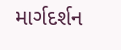માર્ગદર્શન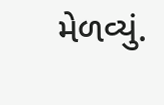મેળવ્યું.